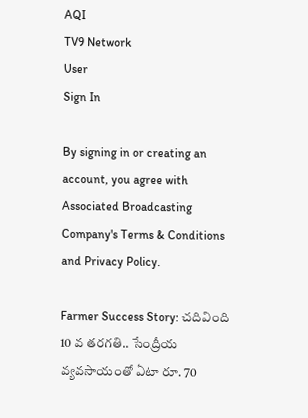AQI
TV9 Network
User
Sign In

By signing in or creating an account, you agree with Associated Broadcasting Company's Terms & Conditions and Privacy Policy.

Farmer Success Story: చదివింది 10 వ తరగతి.. సేంద్రీయ వ్యవసాయంతో ఏటా రూ. 70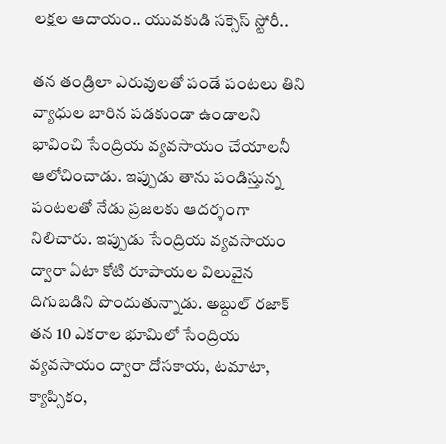లక్షల ఆదాయం.. యువకుడి సక్సెస్ స్టోరీ..

తన తండ్రిలా ఎరువులతో పండే పంటలు తిని వ్యాధుల బారిన పడకుండా ఉండాలని భావించి సేంద్రియ వ్యవసాయం చేయాలనీ ఆలోచించాడు. ఇప్పుడు తాను పండిస్తున్న పంటలతో నేడు ప్రజలకు ఆదర్శంగా నిలిచారు. ఇప్పుడు సేంద్రియ వ్యవసాయం ద్వారా ఏటా కోటి రూపాయల విలువైన దిగుబడిని పొందుతున్నాడు. అబ్దుల్ రజాక్ తన 10 ఎకరాల భూమిలో సేంద్రియ వ్యవసాయం ద్వారా దోసకాయ, టమాటా, క్యాప్సికం,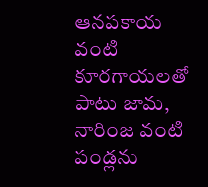ఆనపకాయ వంటి కూరగాయలతో పాటు జామ, నారింజ వంటి పండ్లను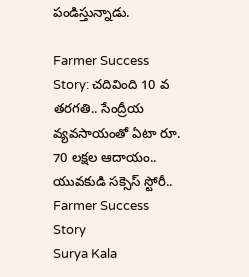పండిస్తున్నాడు.

Farmer Success Story: చదివింది 10 వ తరగతి.. సేంద్రీయ వ్యవసాయంతో ఏటా రూ. 70 లక్షల ఆదాయం.. యువకుడి సక్సెస్ స్టోరీ..
Farmer Success Story
Surya Kala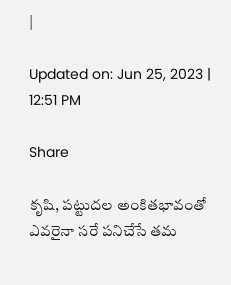|

Updated on: Jun 25, 2023 | 12:51 PM

Share

కృషి, పట్టుదల అంకితభావంతో ఎవరైనా సరే పనిచేసే తమ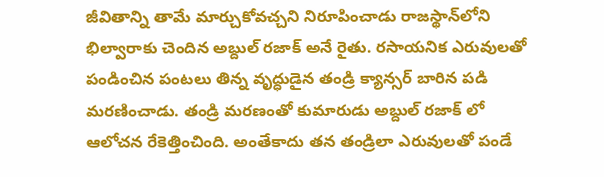జీవితాన్ని తామే మార్చుకోవచ్చని నిరూపించాడు రాజస్థాన్‌లోని భిల్వారాకు చెందిన అబ్దుల్ రజాక్ అనే రైతు. రసాయనిక ఎరువులతో పండించిన పంటలు తిన్న వృద్ధుడైన తండ్రి క్యాన్సర్ బారిన పడి మరణించాడు. తండ్రి మరణంతో కుమారుడు అబ్దుల్ రజాక్ లో ఆలోచన రేకెత్తించింది. అంతేకాదు తన తండ్రిలా ఎరువులతో పండే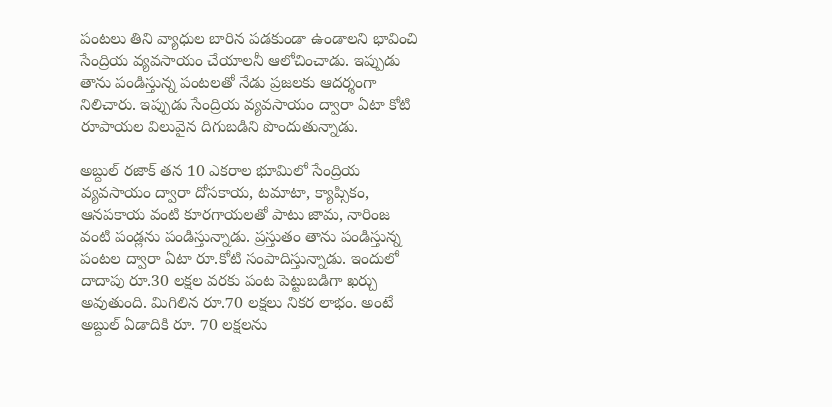పంటలు తిని వ్యాధుల బారిన పడకుండా ఉండాలని భావించి సేంద్రియ వ్యవసాయం చేయాలనీ ఆలోచించాడు. ఇప్పుడు తాను పండిస్తున్న పంటలతో నేడు ప్రజలకు ఆదర్శంగా నిలిచారు. ఇప్పుడు సేంద్రియ వ్యవసాయం ద్వారా ఏటా కోటి రూపాయల విలువైన దిగుబడిని పొందుతున్నాడు.

అబ్దుల్ రజాక్ తన 10 ఎకరాల భూమిలో సేంద్రియ వ్యవసాయం ద్వారా దోసకాయ, టమాటా, క్యాప్సికం, ఆనపకాయ వంటి కూరగాయలతో పాటు జామ, నారింజ వంటి పండ్లను పండిస్తున్నాడు. ప్రస్తుతం తాను పండిస్తున్న పంటల ద్వారా ఏటా రూ.కోటి సంపాదిస్తున్నాడు. ఇందులో దాదాపు రూ.30 లక్షల వరకు పంట పెట్టుబడిగా ఖర్చు అవుతుంది. మిగిలిన రూ.70 లక్షలు నికర లాభం. అంటే అబ్దుల్ ఏడాదికి రూ. 70 లక్షలను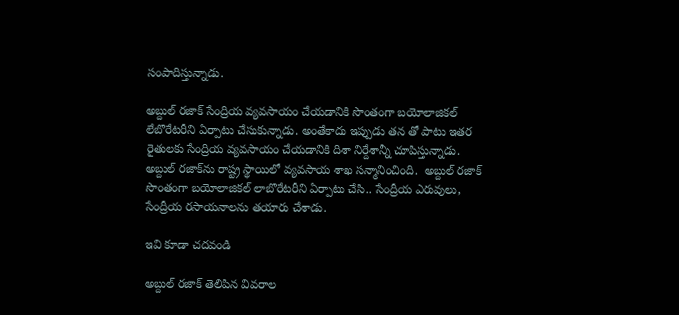సంపాదిస్తున్నాడు.

అబ్దుల్ రజాక్ సేంద్రియ వ్యవసాయం చేయడానికి సొంతంగా బయోలాజికల్ లేబొరేటరీని ఏర్పాటు చేసుకున్నాడు. అంతేకాదు ఇప్పుడు తన తో పాటు ఇతర రైతులకు సేంద్రియ వ్యవసాయం చేయడానికి దిశా నిర్దేశాన్నీ చూపిస్తున్నాడు. అబ్దుల్ రజాక్‌ను రాష్ట్ర స్థాయిలో వ్యవసాయ శాఖ సన్మానించింది.  అబ్దుల్ రజాక్  సొంతంగా బయోలాజికల్ లాబొరేటరీని ఏర్పాటు చేసి.. సేంద్రీయ ఎరువులు, సేంద్రీయ రసాయనాలను తయారు చేశాడు.

ఇవి కూడా చదవండి

అబ్దుల్ రజాక్ తెలిపిన వివరాల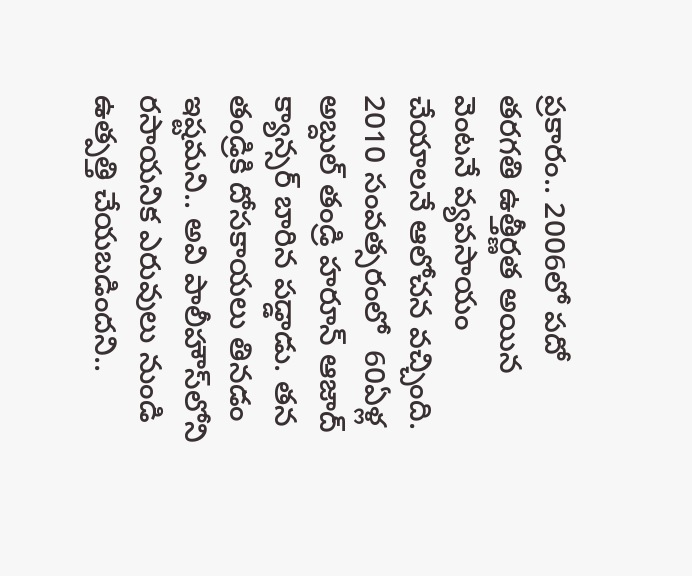ప్రకారం.. 2006లో పదో తరగతి ఉత్తీర్ణత అయిన వెంటనే వ్యవసాయం చేయాలనే ఆలోచన వచ్చింది. 2010 సంవత్సరంలో  60ఏళ్ల అబ్దుల్ తండ్రి హరూన్ ఆజాద్ క్యాన్సర్‌ బారిన పడ్డాడు. తన తండ్రికి దోసకాయలు తినడం ఇష్టమని.. అవి పాలీహౌస్‌లోని రసాయనిక ఎరువులు నుండి ఉత్పత్తి చేయబడిందని..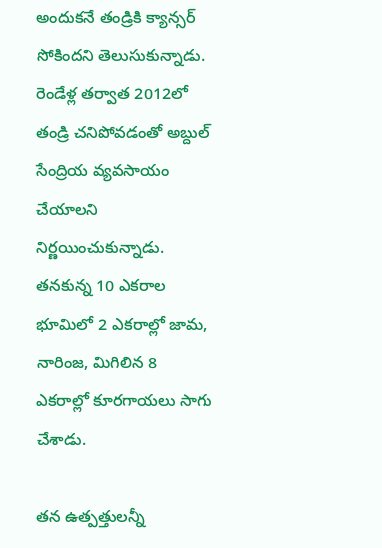అందుకనే తండ్రికి క్యాన్సర్ సోకిందని తెలుసుకున్నాడు. రెండేళ్ల తర్వాత 2012లో తండ్రి చనిపోవడంతో అబ్దుల్ సేంద్రియ వ్యవసాయం చేయాలని నిర్ణయించుకున్నాడు. తనకున్న 10 ఎకరాల భూమిలో 2 ఎకరాల్లో జామ, నారింజ, మిగిలిన 8 ఎకరాల్లో కూరగాయలు సాగు చేశాడు.

తన ఉత్పత్తులన్నీ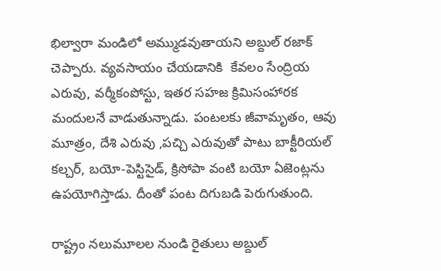భిల్వారా మండిలో అమ్ముడవుతాయని అబ్దుల్ రజాక్ చెప్పారు. వ్యవసాయం చేయడానికి  కేవలం సేంద్రియ ఎరువు, వర్మీకంపోస్టు, ఇతర సహజ క్రిమిసంహారక మందులనే వాడుతున్నాడు. పంటలకు జీవామృతం, ఆవు మూత్రం, దేశి ఎరువు ,పచ్చి ఎరువుతో పాటు బాక్టీరియల్ కల్చర్, బయో-పెస్టిసైడ్, క్రిసోపా వంటి బయో ఏజెంట్లను ఉపయోగిస్తాడు. దీంతో పంట దిగుబడి పెరుగుతుంది.

రాష్ట్రం నలుమూలల నుండి రైతులు అబ్దుల్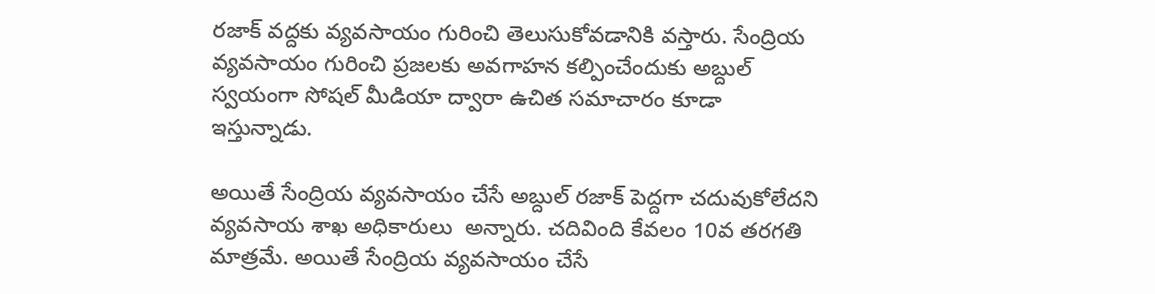రజాక్ వద్దకు వ్యవసాయం గురించి తెలుసుకోవడానికి వస్తారు. సేంద్రియ వ్యవసాయం గురించి ప్రజలకు అవగాహన కల్పించేందుకు అబ్దుల్ స్వయంగా సోషల్ మీడియా ద్వారా ఉచిత సమాచారం కూడా ఇస్తున్నాడు.

అయితే సేంద్రియ వ్యవసాయం చేసే అబ్దుల్ రజాక్ పెద్దగా చదువుకోలేదని వ్యవసాయ శాఖ అధికారులు  అన్నారు. చదివింది కేవలం 10వ తరగతి మాత్రమే. అయితే సేంద్రియ వ్యవసాయం చేసే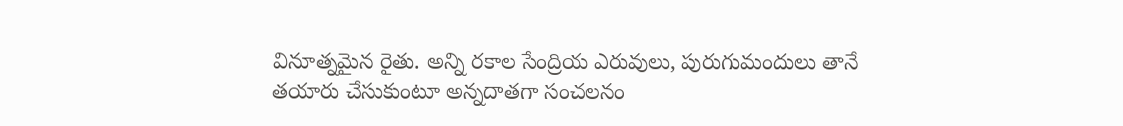వినూత్నమైన రైతు. అన్ని రకాల సేంద్రియ ఎరువులు, పురుగుమందులు తానే తయారు చేసుకుంటూ అన్నదాతగా సంచలనం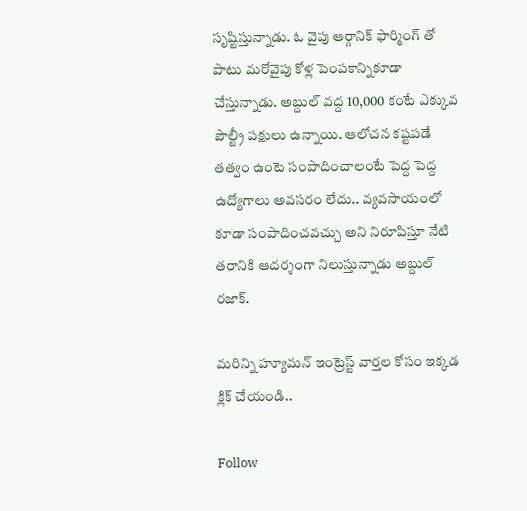సృష్టిస్తున్నాడు. ఓ వైపు ఆర్గానిక్ ఫార్మింగ్ తో పాటు మరోవైపు కోళ్ల పెంపకాన్నికూడా చేస్తున్నాడు. అబ్దుల్‌ వద్ద 10,000 కంటే ఎక్కువ పౌల్ట్రీ పక్షులు ఉన్నాయి. ఆలోచన కష్టపడే తత్వం ఉంటె సంపాదించాలంటే పెద్ద పెద్ద ఉద్యోగాలు అవసరం లేదు.. వ్యవసాయంలో కూడా సంపాదించవచ్చు అని నిరూపిస్తూ నేటి తరానికి ఆదర్శంగా నిలుస్తున్నాడు అబ్దుల్ రజాక్.

మరిన్ని హ్యూమన్ ఇంట్రెస్ట్ వార్తల కోసం ఇక్కడ క్లిక్ చేయండి..

Follow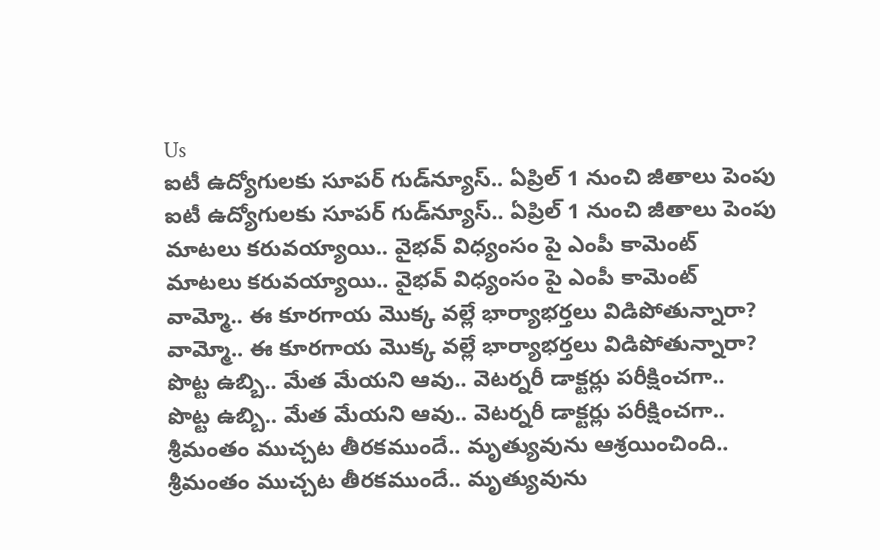Us
ఐటీ ఉద్యోగులకు సూపర్ గుడ్‌న్యూస్.. ఏప్రిల్ 1 నుంచి జీతాలు పెంపు
ఐటీ ఉద్యోగులకు సూపర్ గుడ్‌న్యూస్.. ఏప్రిల్ 1 నుంచి జీతాలు పెంపు
మాటలు కరువయ్యాయి.. వైభవ్ విధ్యంసం పై ఎంపీ కామెంట్
మాటలు కరువయ్యాయి.. వైభవ్ విధ్యంసం పై ఎంపీ కామెంట్
వామ్మో.. ఈ కూరగాయ మొక్క వల్లే భార్యాభర్తలు విడిపోతున్నారా?
వామ్మో.. ఈ కూరగాయ మొక్క వల్లే భార్యాభర్తలు విడిపోతున్నారా?
పొట్ట ఉబ్బి.. మేత మేయని ఆవు.. వెటర్నరీ డాక్టర్లు పరీక్షించగా..
పొట్ట ఉబ్బి.. మేత మేయని ఆవు.. వెటర్నరీ డాక్టర్లు పరీక్షించగా..
శ్రీమంతం ముచ్చట తీరకముందే.. మృత్యువును ఆశ్రయించింది..
శ్రీమంతం ముచ్చట తీరకముందే.. మృత్యువును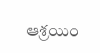ఆశ్రయిం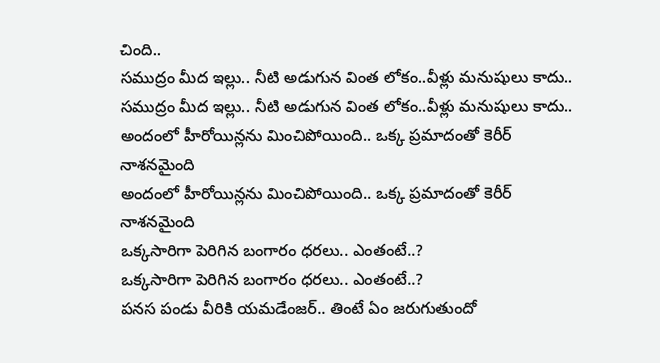చింది..
సముద్రం మీద ఇల్లు.. నీటి అడుగున వింత లోకం..వీళ్లు మనుషులు కాదు..
సముద్రం మీద ఇల్లు.. నీటి అడుగున వింత లోకం..వీళ్లు మనుషులు కాదు..
అందంలో హీరోయిన్లను మించిపోయింది.. ఒక్క ప్రమాదంతో కెరీర్ నాశనమైంది
అందంలో హీరోయిన్లను మించిపోయింది.. ఒక్క ప్రమాదంతో కెరీర్ నాశనమైంది
ఒక్కసారిగా పెరిగిన బంగారం ధరలు.. ఎంతంటే..?
ఒక్కసారిగా పెరిగిన బంగారం ధరలు.. ఎంతంటే..?
పనస పండు వీరికి యమడేంజర్.. తింటే ఏం జరుగుతుందో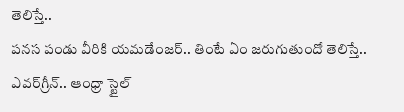తెలిస్తే..
పనస పండు వీరికి యమడేంజర్.. తింటే ఏం జరుగుతుందో తెలిస్తే..
ఎవర్‌గ్రీన్.. ఆంధ్రా స్టైల్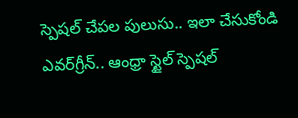స్పెషల్ చేపల పులుసు.. ఇలా చేసుకోండి
ఎవర్‌గ్రీన్.. ఆంధ్రా స్టైల్ స్పెషల్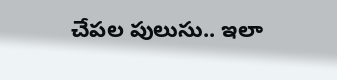చేపల పులుసు.. ఇలా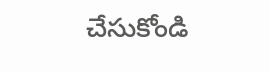చేసుకోండి